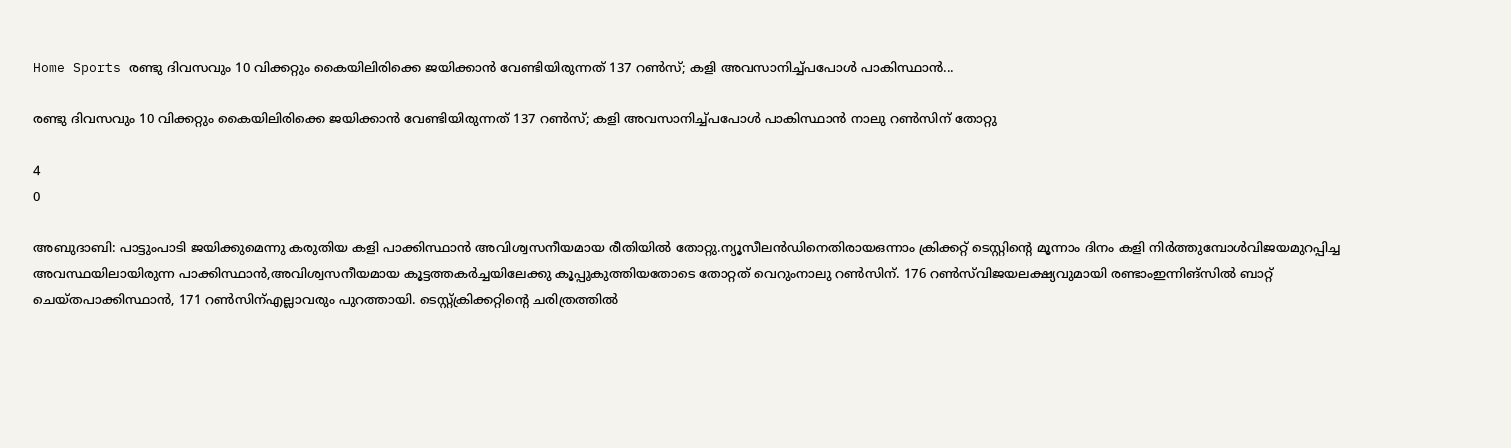Home Sports രണ്ടു ദിവസവും 10 വിക്കറ്റും കൈയിലിരിക്കെ ജയിക്കാന്‍ വേണ്ടിയിരുന്നത് 137 റണ്‍സ്; കളി അവസാനിച്ച്പപോള്‍ പാകിസ്ഥാന്‍...

രണ്ടു ദിവസവും 10 വിക്കറ്റും കൈയിലിരിക്കെ ജയിക്കാന്‍ വേണ്ടിയിരുന്നത് 137 റണ്‍സ്; കളി അവസാനിച്ച്പപോള്‍ പാകിസ്ഥാന്‍ നാലു റണ്‍സിന് തോറ്റു

4
0

അബുദാബി: പാട്ടുംപാടി ജയിക്കുമെന്നു കരുതിയ കളി പാക്കിസ്ഥാന്‍ അവിശ്വസനീയമായ രീതിയില്‍ തോറ്റു.ന്യൂസീലന്‍ഡിനെതിരായഒന്നാം ക്രിക്കറ്റ് ടെസ്റ്റിന്റെ മൂന്നാം ദിനം കളി നിര്‍ത്തുമ്പോള്‍വിജയമുറപ്പിച്ച അവസ്ഥയിലായിരുന്ന പാക്കിസ്ഥാന്‍,അവിശ്വസനീയമായ കൂട്ടത്തകര്‍ച്ചയിലേക്കു കൂപ്പുകുത്തിയതോടെ തോറ്റത് വെറുംനാലു റണ്‍സിന്. 176 റണ്‍സ്‌വിജയലക്ഷ്യവുമായി രണ്ടാംഇന്നിങ്‌സില്‍ ബാറ്റ് ചെയ്തപാക്കിസ്ഥാന്‍, 171 റണ്‍സിന്എല്ലാവരും പുറത്തായി. ടെസ്റ്റ്ക്രിക്കറ്റിന്റെ ചരിത്രത്തില്‍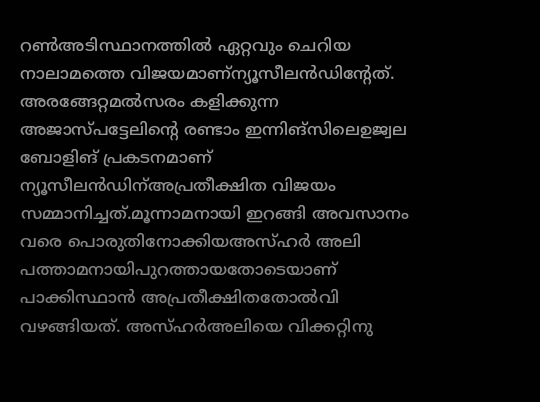റണ്‍അടിസ്ഥാനത്തില്‍ ഏറ്റവും ചെറിയ നാലാമത്തെ വിജയമാണ്‌ന്യൂസീലന്‍ഡിന്റേത്. അരങ്ങേറ്റമല്‍സരം കളിക്കുന്ന അജാസ്പട്ടേലിന്റെ രണ്ടാം ഇന്നിങ്‌സിലെഉജ്വല ബോളിങ് പ്രകടനമാണ് ന്യൂസീലന്‍ഡിന്അപ്രതീക്ഷിത വിജയം സമ്മാനിച്ചത്.മൂന്നാമനായി ഇറങ്ങി അവസാനം വരെ പൊരുതിനോക്കിയഅസ്ഹര്‍ അലി പത്താമനായിപുറത്തായതോടെയാണ് പാക്കിസ്ഥാന്‍ അപ്രതീക്ഷിതതോല്‍വി വഴങ്ങിയത്. അസ്ഹര്‍അലിയെ വിക്കറ്റിനു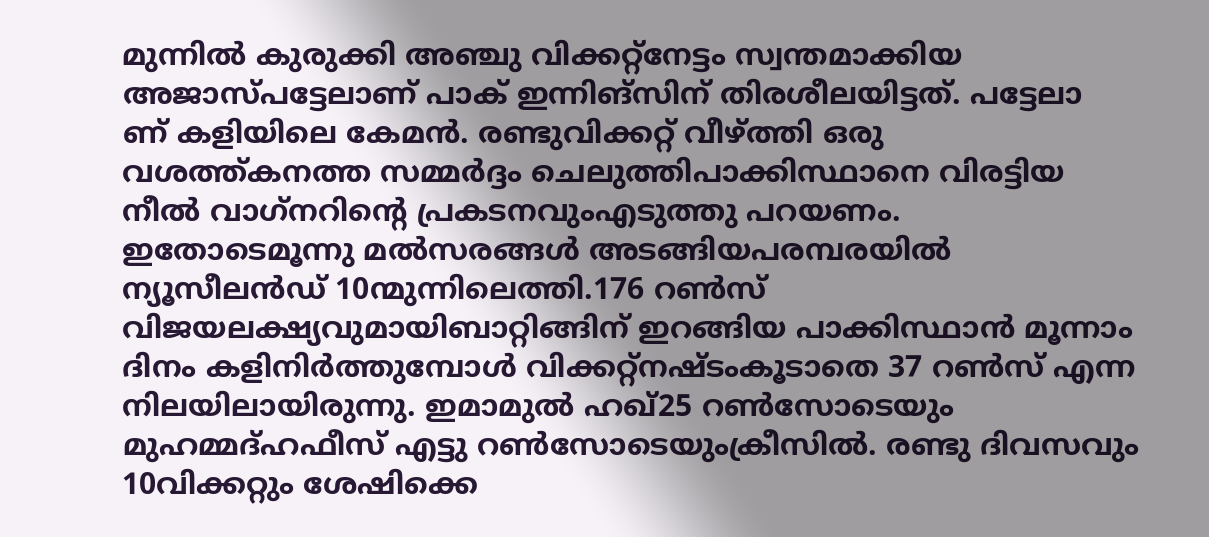മുന്നില്‍ കുരുക്കി അഞ്ചു വിക്കറ്റ്‌നേട്ടം സ്വന്തമാക്കിയ അജാസ്പട്ടേലാണ് പാക് ഇന്നിങ്‌സിന് തിരശീലയിട്ടത്. പട്ടേലാ
ണ് കളിയിലെ കേമന്‍. രണ്ടുവിക്കറ്റ് വീഴ്ത്തി ഒരു വശത്ത്കനത്ത സമ്മര്‍ദ്ദം ചെലുത്തിപാക്കിസ്ഥാനെ വിരട്ടിയ നീല്‍ വാഗ്‌നറിന്റെ പ്രകടനവുംഎടുത്തു പറയണം. ഇതോടെമൂന്നു മല്‍സരങ്ങള്‍ അടങ്ങിയപരമ്പരയില്‍ ന്യൂസീലന്‍ഡ് 10ന്മുന്നിലെത്തി.176 റണ്‍സ് വിജയലക്ഷ്യവുമായിബാറ്റിങ്ങിന് ഇറങ്ങിയ പാക്കിസ്ഥാന്‍ മൂന്നാം ദിനം കളിനിര്‍ത്തുമ്പോള്‍ വിക്കറ്റ്‌നഷ്ടംകൂടാതെ 37 റണ്‍സ് എന്ന നിലയിലായിരുന്നു. ഇമാമുല്‍ ഹഖ്25 റണ്‍സോടെയും മുഹമ്മദ്ഹഫീസ് എട്ടു റണ്‍സോടെയുംക്രീസില്‍. രണ്ടു ദിവസവും 10വിക്കറ്റും ശേഷിക്കെ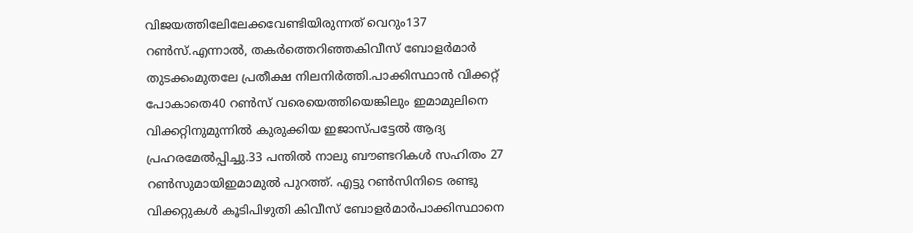വിജയത്തിലേിലേക്കവേണ്ടിയിരുന്നത് വെറും137 റണ്‍സ്.എന്നാല്‍, തകര്‍ത്തെറിഞ്ഞകിവീസ് ബോളര്‍മാര്‍ തുടക്കംമുതലേ പ്രതീക്ഷ നിലനിര്‍ത്തി.പാക്കിസ്ഥാന്‍ വിക്കറ്റ് പോകാതെ40 റണ്‍സ് വരെയെത്തിയെങ്കിലും ഇമാമുലിനെ വിക്കറ്റിനുമുന്നില്‍ കുരുക്കിയ ഇജാസ്പട്ടേല്‍ ആദ്യ പ്രഹരമേല്‍പ്പിച്ചു.33 പന്തില്‍ നാലു ബൗണ്ടറികള്‍ സഹിതം 27 റണ്‍സുമായിഇമാമുല്‍ പുറത്ത്. എട്ടു റണ്‍സിനിടെ രണ്ടു വിക്കറ്റുകള്‍ കൂടിപിഴുതി കിവീസ് ബോളര്‍മാര്‍പാക്കിസ്ഥാനെ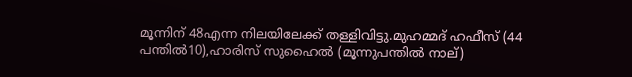മൂന്നിന് 48എന്ന നിലയിലേക്ക് തള്ളിവിട്ടു.മുഹമ്മദ് ഹഫീസ് (44 പന്തില്‍10),ഹാരിസ് സുഹൈല്‍ (മൂന്നുപന്തില്‍ നാല്)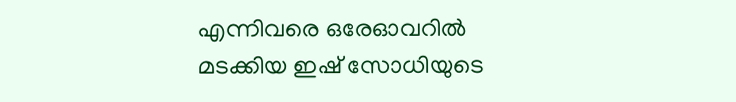എന്നിവരെ ഒരേഓവറില്‍ മടക്കിയ ഇഷ് സോധിയുടെ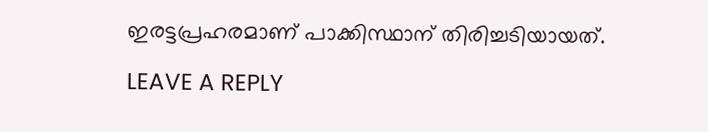ഇരട്ടപ്രഹരമാണ് പാക്കിസ്ഥാന് തിരിച്ചടിയായത്.

LEAVE A REPLY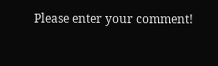Please enter your comment!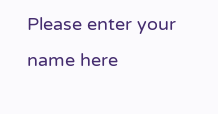Please enter your name here